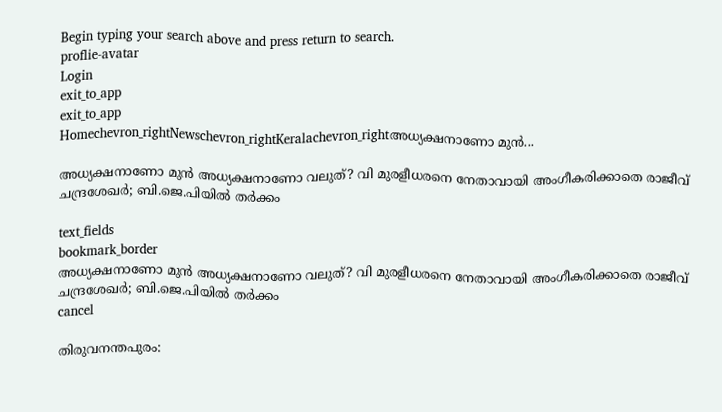Begin typing your search above and press return to search.
proflie-avatar
Login
exit_to_app
exit_to_app
Homechevron_rightNewschevron_rightKeralachevron_rightഅധ്യക്ഷനാണോ മുൻ...

അധ്യക്ഷനാണോ മുൻ അധ്യക്ഷനാണോ വലുത്? വി മുരളീധരനെ നേതാവായി അംഗീകരിക്കാതെ രാജീവ് ചന്ദ്രശേഖർ; ബി.ജെ.പിയിൽ തർക്കം

text_fields
bookmark_border
അധ്യക്ഷനാണോ മുൻ അധ്യക്ഷനാണോ വലുത്? വി മുരളീധരനെ നേതാവായി അംഗീകരിക്കാതെ രാജീവ് ചന്ദ്രശേഖർ; ബി.ജെ.പിയിൽ തർക്കം
cancel

തിരുവനന്തപുരം: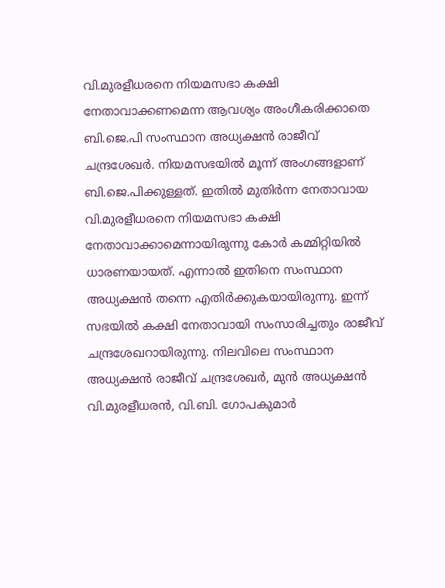വി.മുരളീധരനെ നിയമസഭാ കക്ഷി നേതാവാക്കണമെന്ന ആവശ്യം അംഗീകരിക്കാതെ ബി.ജെ.പി സംസ്ഥാന അധ്യക്ഷൻ രാജീവ് ചന്ദ്രശേഖർ. നിയമസഭയിൽ മൂന്ന് അംഗങ്ങളാണ് ബി.ജെ.പിക്കുള്ളത്. ഇതിൽ മുതിർന്ന നേതാവായ വി.മുരളീധരനെ നിയമസഭാ കക്ഷി നേതാവാക്കാമെന്നായിരുന്നു കോർ കമ്മിറ്റിയിൽ ധാരണയായത്. എന്നാൽ ഇതിനെ സംസ്ഥാന അധ്യക്ഷൻ തന്നെ എതിർക്കുകയായിരുന്നു. ഇന്ന് സഭയിൽ കക്ഷി നേതാവായി സംസാരിച്ചതും രാജീവ് ചന്ദ്രശേഖറായിരുന്നു. നിലവിലെ സംസ്ഥാന അധ്യക്ഷൻ രാജീവ് ചന്ദ്രശേഖർ, മുൻ അധ്യക്ഷൻ വി.മുരളീധരൻ, വി.ബി. ഗോപകുമാർ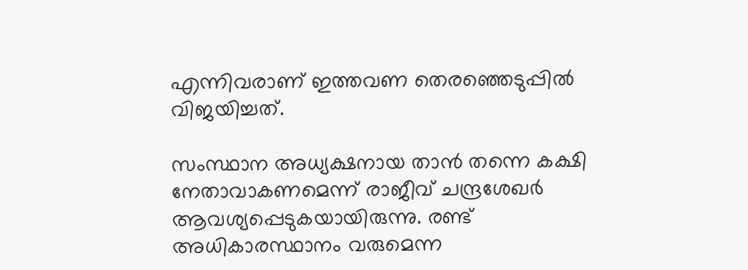എന്നിവരാണ് ഇത്തവണ തെരഞ്ഞെടുപ്പിൽ വിജയിച്ചത്.

സംസ്ഥാന അധ്യക്ഷനായ താൻ തന്നെ കക്ഷി നേതാവാകണമെന്ന് രാജീവ് ചന്ദ്രശേഖർ ആവശ്യപ്പെടുകയായിരുന്നു. രണ്ട് അധികാരസ്ഥാനം വരുമെന്ന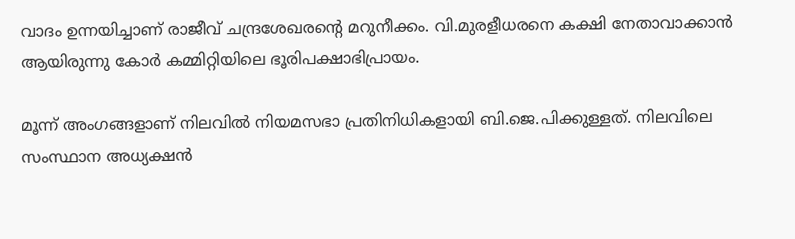വാദം ഉന്നയിച്ചാണ് രാജീവ് ചന്ദ്രശേഖരന്‍റെ മറുനീക്കം. വി.മുരളീധരനെ കക്ഷി നേതാവാക്കാൻ ആയിരുന്നു കോർ കമ്മിറ്റിയിലെ ഭൂരിപക്ഷാഭിപ്രായം.

മൂന്ന് അംഗങ്ങളാണ് നിലവിൽ നിയമസഭാ പ്രതിനിധികളായി ബി.ജെ.പിക്കുള്ളത്. നിലവിലെ സംസ്ഥാന അധ്യക്ഷൻ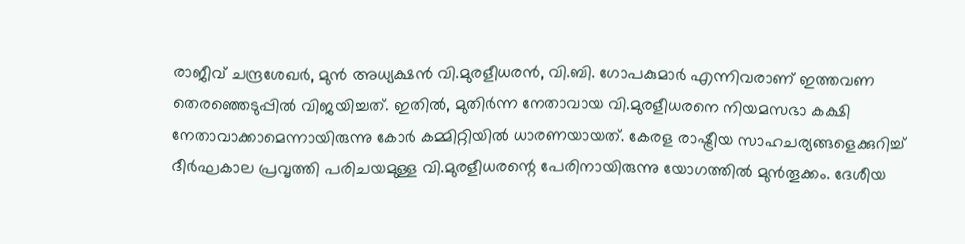രാജീവ് ചന്ദ്രശേഖർ, മുൻ അധ്യക്ഷൻ വി.മുരളീധരൻ, വി.ബി. ഗോപകുമാർ എന്നിവരാണ് ഇത്തവണ തെരഞ്ഞെടുപ്പിൽ വിജയിച്ചത്. ഇതിൽ, മുതിർന്ന നേതാവായ വി.മുരളീധരനെ നിയമസഭാ കക്ഷി നേതാവാക്കാമെന്നായിരുന്നു കോർ കമ്മിറ്റിയിൽ ധാരണയായത്. കേരള രാഷ്ട്രീയ സാഹചര്യങ്ങളെക്കുറിച്ച് ദീർഘകാല പ്രവൃത്തി പരിചയമുള്ള വി.മുരളീധരന്റെ പേരിനായിരുന്നു യോഗത്തിൽ മുൻതൂക്കം. ദേശീയ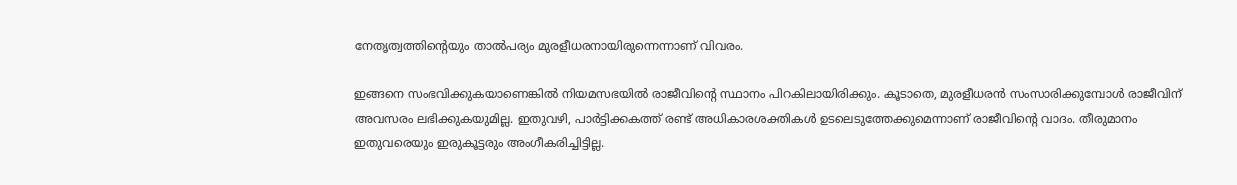നേതൃത്വത്തിന്റെയും താൽപര്യം മുരളീധരനായിരുന്നെന്നാണ് വിവരം.

ഇങ്ങനെ സംഭവിക്കുകയാണെങ്കിൽ നിയമസഭയിൽ രാജീവിന്റെ സ്ഥാനം പിറകിലായിരിക്കും. കൂടാതെ, മുരളീധരൻ സംസാരിക്കുമ്പോൾ രാജീവിന് അവസരം ലഭിക്കുകയുമില്ല. ഇതുവഴി, പാർട്ടിക്കകത്ത് രണ്ട് അധികാരശക്തികൾ ഉടലെടുത്തേക്കുമെന്നാണ് രാജീവിന്റെ വാദം. തീരുമാനം ഇതുവരെയും ഇരുകൂട്ടരും അംഗീകരിച്ചിട്ടില്ല.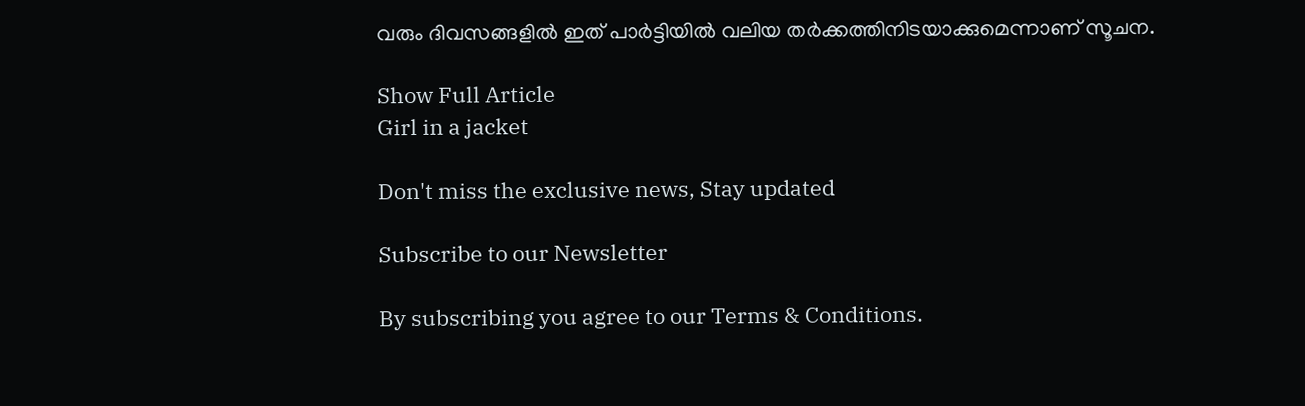വരും ദിവസങ്ങളിൽ ഇത് പാർട്ടിയിൽ വലിയ തർക്കത്തിനിടയാക്കുമെന്നാണ് സൂചന.

Show Full Article
Girl in a jacket

Don't miss the exclusive news, Stay updated

Subscribe to our Newsletter

By subscribing you agree to our Terms & Conditions.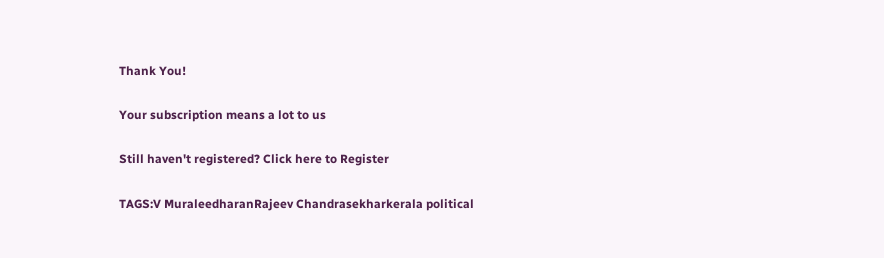Thank You!

Your subscription means a lot to us

Still haven't registered? Click here to Register

TAGS:V MuraleedharanRajeev Chandrasekharkerala political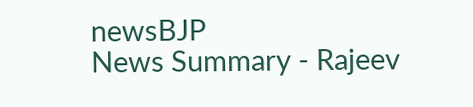newsBJP
News Summary - Rajeev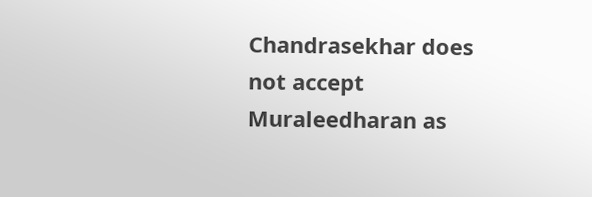Chandrasekhar does not accept Muraleedharan as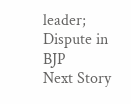leader; Dispute in BJP
Next Story